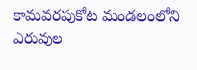కామవరపుకోట మండలంలోని ఎరువుల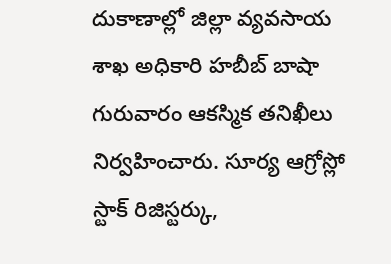దుకాణాల్లో జిల్లా వ్యవసాయ శాఖ అధికారి హబీబ్ బాషా గురువారం ఆకస్మిక తనిఖీలు నిర్వహించారు. సూర్య ఆగ్రోస్లో స్టాక్ రిజిస్టర్కు,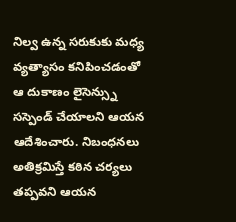నిల్వ ఉన్న సరుకుకు మధ్య వ్యత్యాసం కనిపించడంతో ఆ దుకాణం లైసెన్స్ను సస్పెండ్ చేయాలని ఆయన ఆదేశించారు. నిబంధనలు అతిక్రమిస్తే కఠిన చర్యలు తప్పవని ఆయన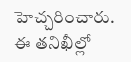హెచ్చరించారు. ఈ తనిఖీల్లో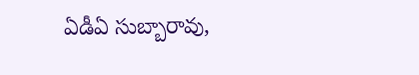ఏడీఏ సుబ్బారావు,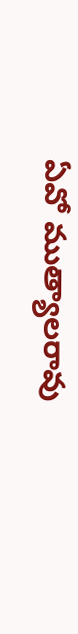ఏవో ముత్యాలరావు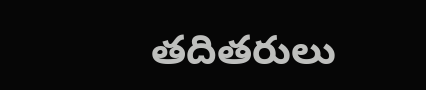తదితరులు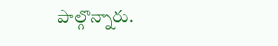పాల్గొన్నారు.